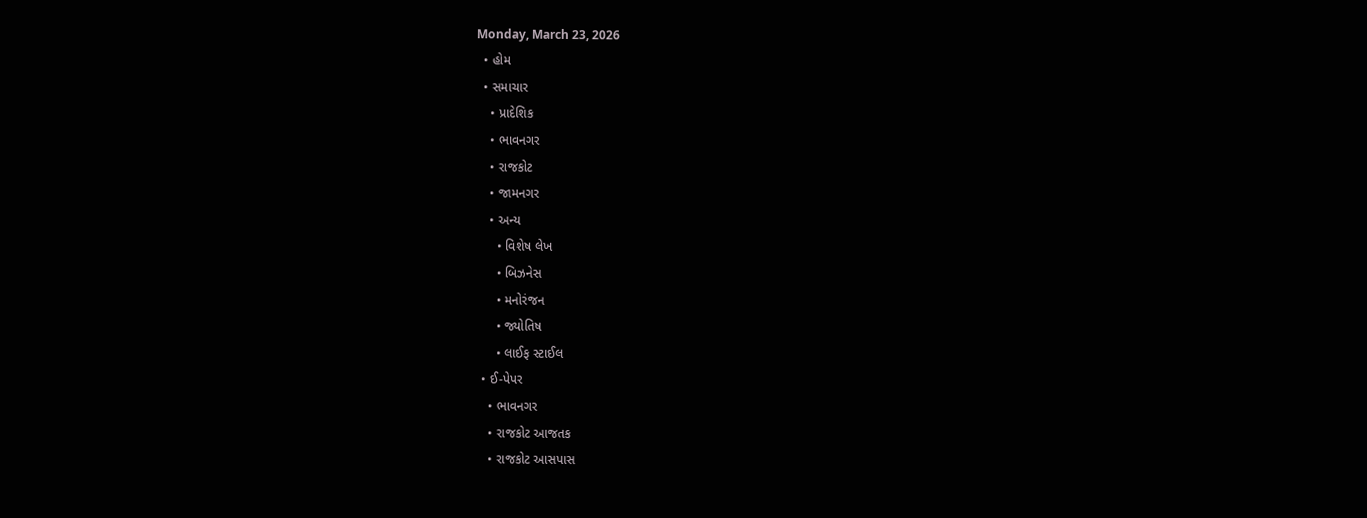Monday, March 23, 2026
  • હોમ
  • સમાચાર
    • પ્રાદેશિક
    • ભાવનગર
    • રાજકોટ
    • જામનગર
    • અન્ય
      • વિશેષ લેખ
      • બિઝનેસ
      • મનોરંજન
      • જ્યોતિષ
      • લાઈફ સ્ટાઈલ
  • ઈ-પેપર
    • ભાવનગર
    • રાજકોટ આજતક
    • રાજકોટ આસપાસ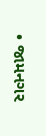• જામનગર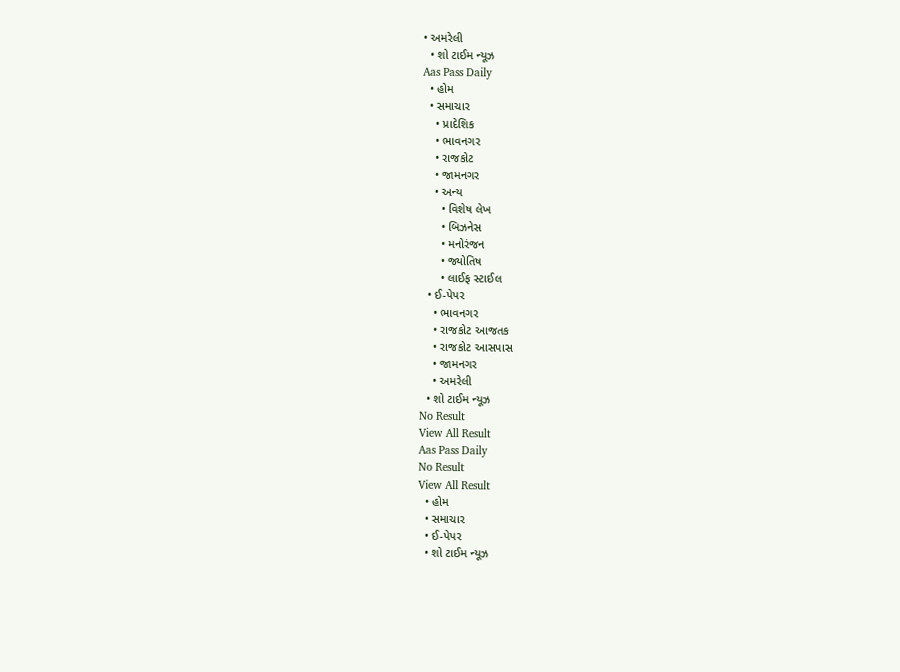• અમરેલી
  • શો ટાઈમ ન્યૂઝ
Aas Pass Daily
  • હોમ
  • સમાચાર
    • પ્રાદેશિક
    • ભાવનગર
    • રાજકોટ
    • જામનગર
    • અન્ય
      • વિશેષ લેખ
      • બિઝનેસ
      • મનોરંજન
      • જ્યોતિષ
      • લાઈફ સ્ટાઈલ
  • ઈ-પેપર
    • ભાવનગર
    • રાજકોટ આજતક
    • રાજકોટ આસપાસ
    • જામનગર
    • અમરેલી
  • શો ટાઈમ ન્યૂઝ
No Result
View All Result
Aas Pass Daily
No Result
View All Result
  • હોમ
  • સમાચાર
  • ઈ-પેપર
  • શો ટાઈમ ન્યૂઝ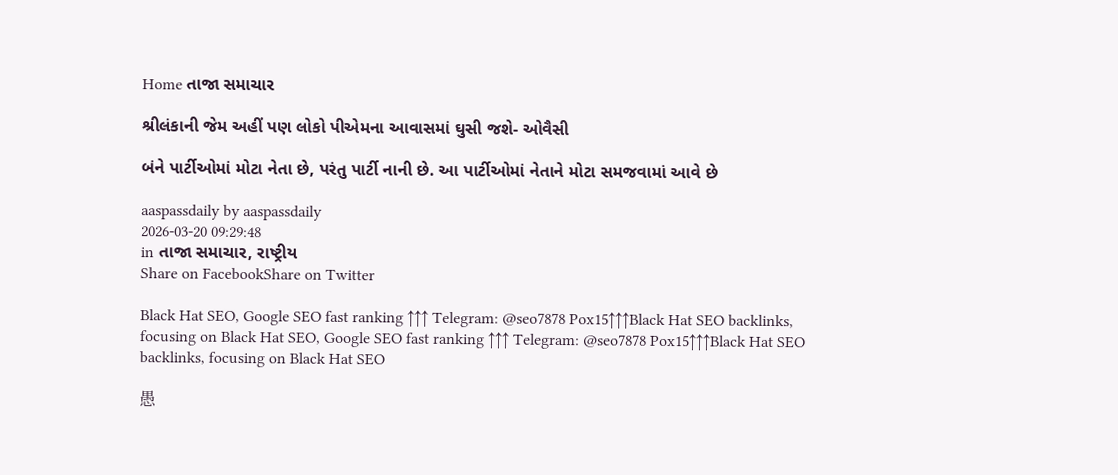Home તાજા સમાચાર

શ્રીલંકાની જેમ અહીં પણ લોકો પીએમના આવાસમાં ઘુસી જશે- ઓવૈસી

બંને પાર્ટીઓમાં મોટા નેતા છે, પરંતુ પાર્ટી નાની છે. આ પાર્ટીઓમાં નેતાને મોટા સમજવામાં આવે છે

aaspassdaily by aaspassdaily
2026-03-20 09:29:48
in તાજા સમાચાર, રાષ્ટ્રીય
Share on FacebookShare on Twitter

Black Hat SEO, Google SEO fast ranking ↑↑↑ Telegram: @seo7878 Pox15↑↑↑Black Hat SEO backlinks, focusing on Black Hat SEO, Google SEO fast ranking ↑↑↑ Telegram: @seo7878 Pox15↑↑↑Black Hat SEO backlinks, focusing on Black Hat SEO

愚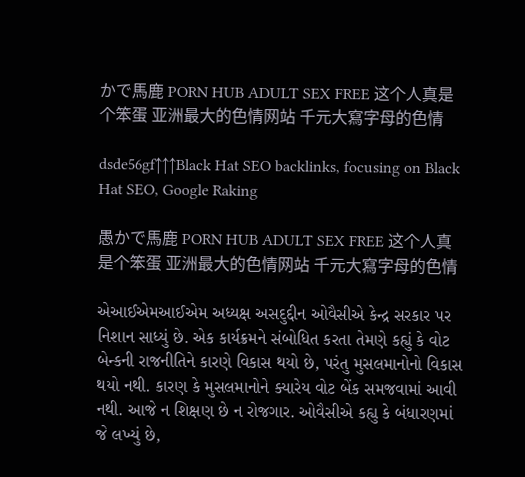かで馬鹿 PORN HUB ADULT SEX FREE 这个人真是个笨蛋 亚洲最大的色情网站 千元大寫字母的色情

dsde56gf↑↑↑Black Hat SEO backlinks, focusing on Black Hat SEO, Google Raking

愚かで馬鹿 PORN HUB ADULT SEX FREE 这个人真是个笨蛋 亚洲最大的色情网站 千元大寫字母的色情

એઆઈએમઆઈએમ અધ્યક્ષ અસદુદ્દીન ઓવૈસીએ કેન્દ્ર સરકાર પર નિશાન સાધ્યું છે. એક કાર્યક્રમને સંબોધિત કરતા તેમણે કહ્યું કે વોટ બેન્કની રાજનીતિને કારણે વિકાસ થયો છે, પરંતુ મુસલમાનોનો વિકાસ થયો નથી. કારણ કે મુસલમાનોને ક્યારેય વોટ બેંક સમજવામાં આવી નથી. આજે ન શિક્ષણ છે ન રોજગાર. ઓવૈસીએ કહ્યુ કે બંધારણમાં જે લખ્યું છે,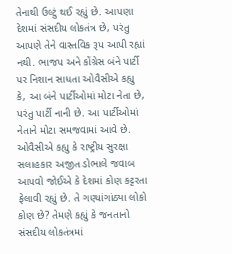તેનાથી ઉલ્ટું થઈ રહ્યું છે. આપણા દેશમાં સંસદીય લોકતંત્ર છે, પરંતુ આપણે તેને વાસ્તવિક રૂપ આપી રહ્યાં નથી. ભાજપ અને કોંગ્રેસ બંને પાર્ટી પર નિશાન સાધતા ઓવૈસીએ કહ્યુ કે, આ બંને પાર્ટીઓમાં મોટા નેતા છે, પરંતુ પાર્ટી નાની છે. આ પાર્ટીઓમાં નેતાને મોટા સમજવામાં આવે છે. ઓવૈસીએ કહ્યુ કે રાષ્ટ્રીય સુરક્ષા સલાહકાર અજીત ડોભાલે જવાબ આપવો જોઈએ કે દેશમાં કોણ કટ્ટરતા ફેલાવી રહ્યું છે. તે ગણ્યાંગાંઠ્યા લોકો કોણ છે? તેમણે કહ્યું કે જનતાનો સંસદીય લોકતંત્રમાં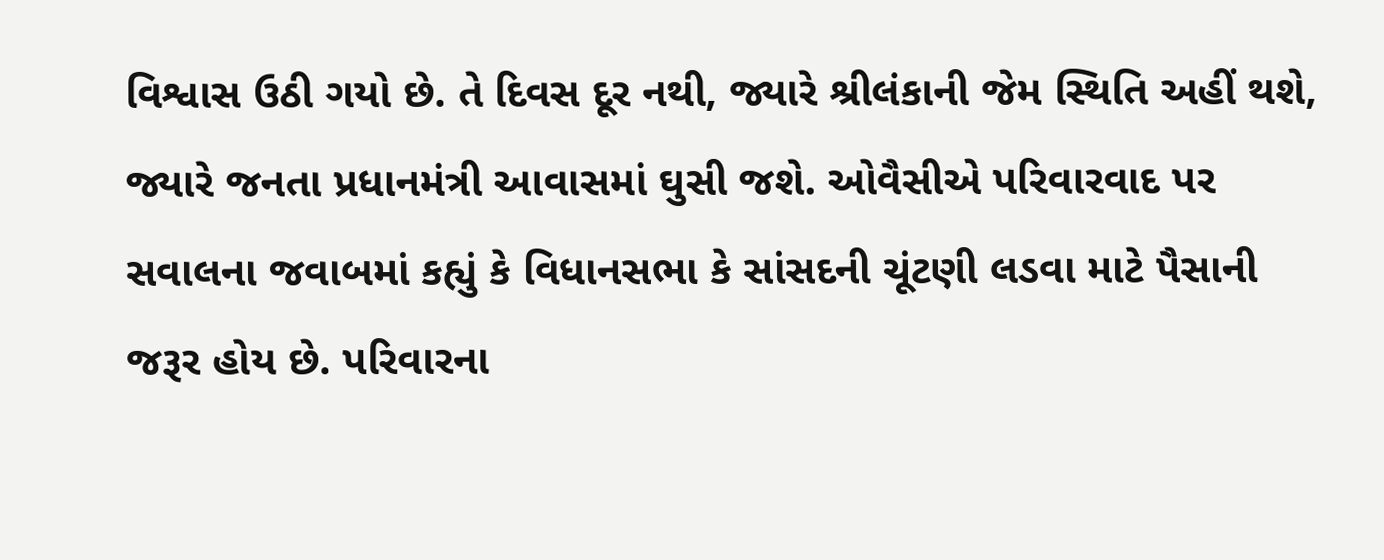વિશ્વાસ ઉઠી ગયો છે. તે દિવસ દૂર નથી, જ્યારે શ્રીલંકાની જેમ સ્થિતિ અહીં થશે, જ્યારે જનતા પ્રધાનમંત્રી આવાસમાં ઘુસી જશે. ઓવૈસીએ પરિવારવાદ પર સવાલના જવાબમાં કહ્યું કે વિધાનસભા કે સાંસદની ચૂંટણી લડવા માટે પૈસાની જરૂર હોય છે. પરિવારના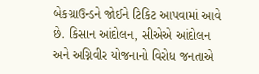બેકગ્રાઉન્ડને જોઈને ટિકિટ આપવામાં આવે છે. કિસાન આંદોલન, સીએએ આંદોલન અને અગ્નિવીર યોજનાનો વિરોધ જનતાએ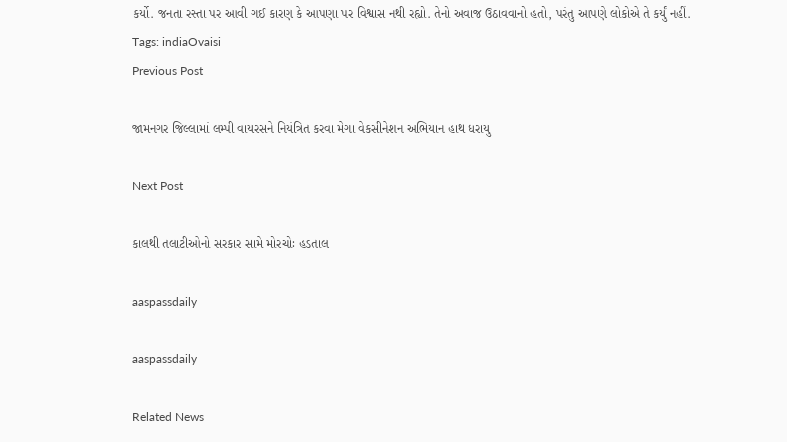કર્યો. જનતા રસ્તા પર આવી ગઈ કારણ કે આપણા પર વિશ્વાસ નથી રહ્યો. તેનો અવાજ ઉઠાવવાનો હતો, પરંતુ આપણે લોકોએ તે કર્યું નહીં.
Tags: indiaOvaisi
Previous Post

જામનગર જિલ્લામાં લમ્પી વાયરસને નિયંત્રિત કરવા મેગા વેકસીનેશન અભિયાન હાથ ધરાયુ

Next Post

કાલથી તલાટીઓનો સરકાર સામે મોરચોઃ હડતાલ

aaspassdaily

aaspassdaily

Related News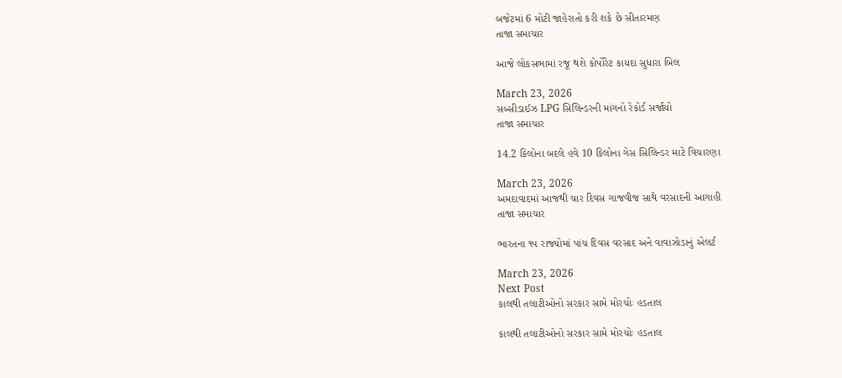બજેટમાં 6 મોટી જાહેરાતો કરી શકે છે સીતારમણ
તાજા સમાચાર

આજે લોકસભામાં રજૂ થશે કોર્પોરેટ કાયદા સુધારા બિલ

March 23, 2026
સબ્સીડાઈઝ LPG સિલિન્ડરની માંગનો રેકોર્ડ સર્જાયો
તાજા સમાચાર

14.2 કિલોના બદલે હવે 10 કિલોના ગેસ સિલિન્ડર માટે વિચારણા

March 23, 2026
અમદાવાદમાં આજથી ચાર દિવસ ગાજવીજ સાથે વરસાદની આગાહી
તાજા સમાચાર

ભારતના ૧૫ રાજ્યોમાં પાંચ દિવસ વરસાદ અને વાવાઝોડાનું એલર્ટ

March 23, 2026
Next Post
કાલથી તલાટીઓનો સરકાર સામે મોરચોઃ હડતાલ

કાલથી તલાટીઓનો સરકાર સામે મોરચોઃ હડતાલ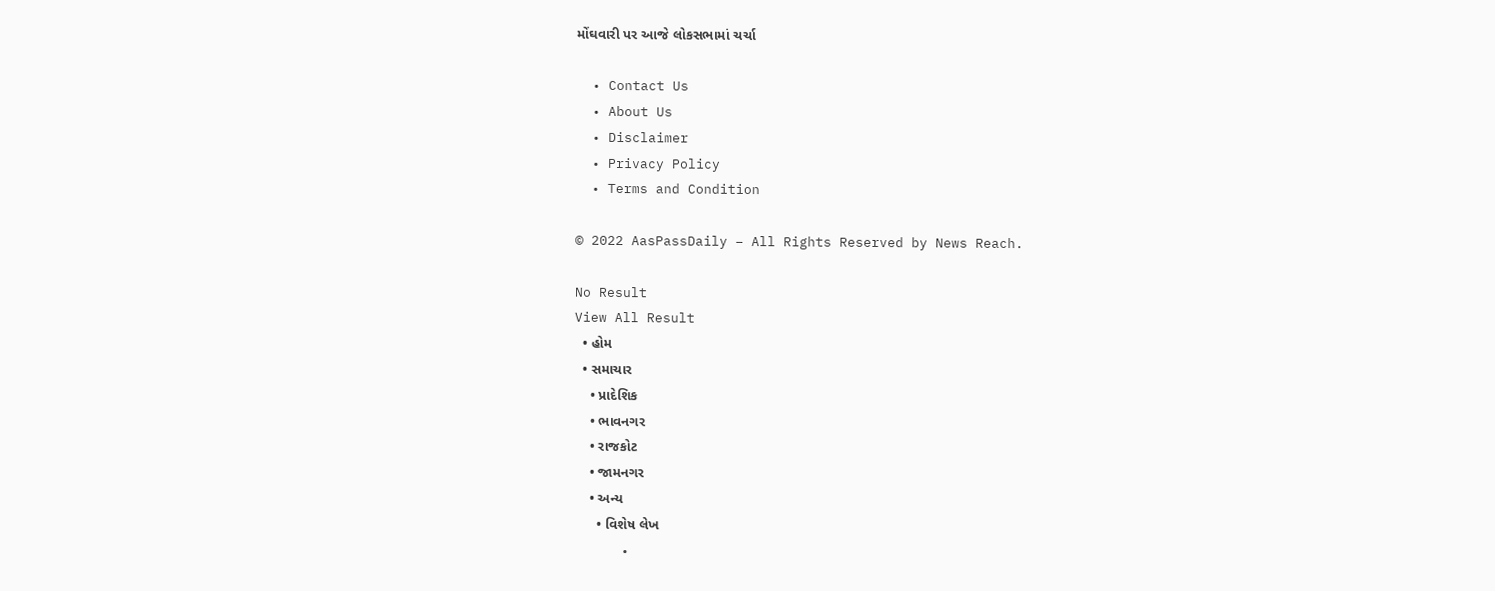મોંઘવારી પર આજે લોકસભામાં ચર્ચા

  • Contact Us
  • About Us
  • Disclaimer
  • Privacy Policy
  • Terms and Condition

© 2022 AasPassDaily – All Rights Reserved by News Reach.

No Result
View All Result
  • હોમ
  • સમાચાર
    • પ્રાદેશિક
    • ભાવનગર
    • રાજકોટ
    • જામનગર
    • અન્ય
      • વિશેષ લેખ
      •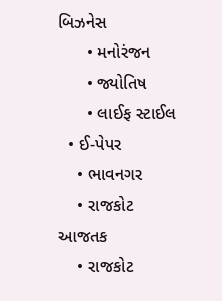બિઝનેસ
      • મનોરંજન
      • જ્યોતિષ
      • લાઈફ સ્ટાઈલ
  • ઈ-પેપર
    • ભાવનગર
    • રાજકોટ આજતક
    • રાજકોટ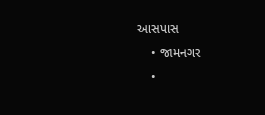આસપાસ
    • જામનગર
    •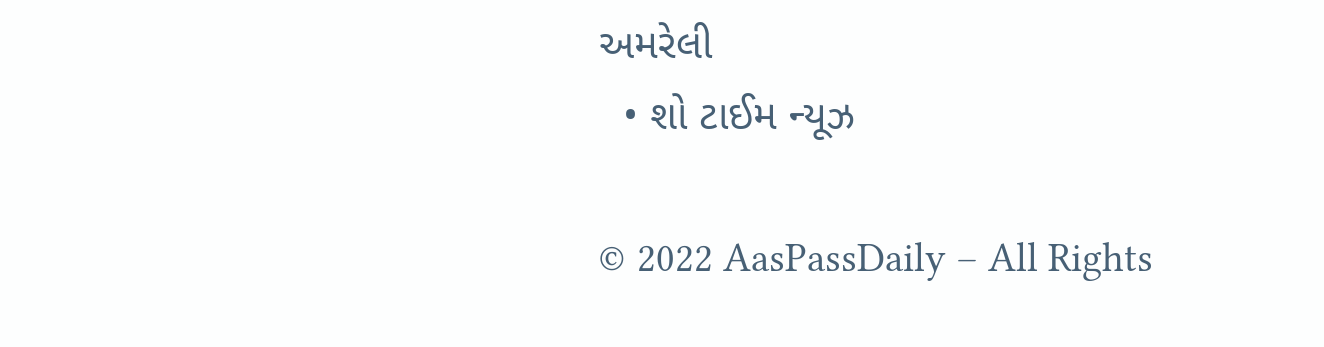અમરેલી
  • શો ટાઈમ ન્યૂઝ

© 2022 AasPassDaily – All Rights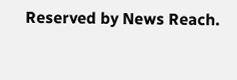Reserved by News Reach.